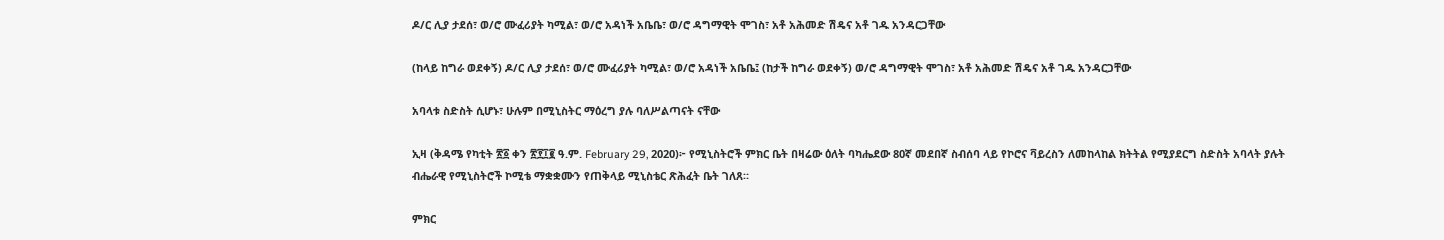ዶ/ር ሊያ ታደሰ፣ ወ/ሮ ሙፈሪያት ካሚል፣ ወ/ሮ አዳነች አቤቤ፣ ወ/ሮ ዳግማዊት ሞገስ፣ አቶ አሕመድ ሽዴና አቶ ገዱ አንዳርጋቸው

(ከላይ ከግራ ወደቀኝ) ዶ/ር ሊያ ታደሰ፣ ወ/ሮ ሙፈሪያት ካሚል፣ ወ/ሮ አዳነች አቤቤ፤ (ከታች ከግራ ወደቀኝ) ወ/ሮ ዳግማዊት ሞገስ፣ አቶ አሕመድ ሽዴና አቶ ገዱ አንዳርጋቸው

አባላቱ ስድስት ሲሆኑ፣ ሁሉም በሚኒስትር ማዕረግ ያሉ ባለሥልጣናት ናቸው

ኢዛ (ቅዳሜ የካቲት ፳፩ ቀን ፳፻፲፪ ዓ.ም. February 29, 2020)፦ የሚኒስትሮች ምክር ቤት በዛሬው ዕለት ባካሔደው 80ኛ መደበኛ ስብሰባ ላይ የኮሮና ቫይረስን ለመከላከል ክትትል የሚያደርግ ስድስት አባላት ያሉት ብሔራዊ የሚኒስትሮች ኮሚቴ ማቋቋሙን የጠቅላይ ሚኒስቴር ጽሕፈት ቤት ገለጸ።

ምክር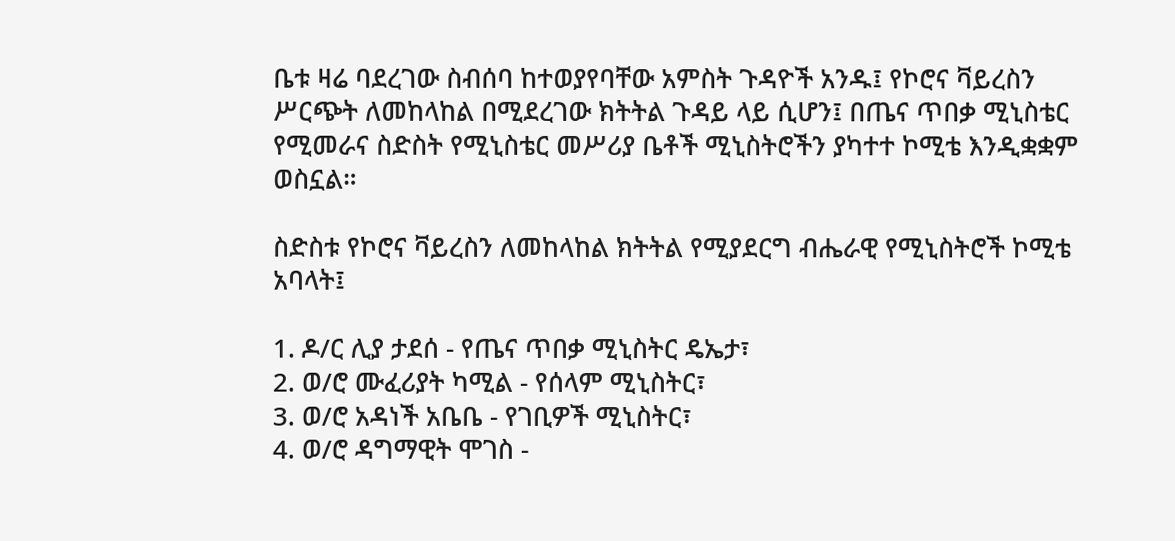ቤቱ ዛሬ ባደረገው ስብሰባ ከተወያየባቸው አምስት ጉዳዮች አንዱ፤ የኮሮና ቫይረስን ሥርጭት ለመከላከል በሚደረገው ክትትል ጉዳይ ላይ ሲሆን፤ በጤና ጥበቃ ሚኒስቴር የሚመራና ስድስት የሚኒስቴር መሥሪያ ቤቶች ሚኒስትሮችን ያካተተ ኮሚቴ እንዲቋቋም ወስኗል።

ስድስቱ የኮሮና ቫይረስን ለመከላከል ክትትል የሚያደርግ ብሔራዊ የሚኒስትሮች ኮሚቴ አባላት፤

1. ዶ/ር ሊያ ታደሰ - የጤና ጥበቃ ሚኒስትር ዴኤታ፣
2. ወ/ሮ ሙፈሪያት ካሚል - የሰላም ሚኒስትር፣
3. ወ/ሮ አዳነች አቤቤ - የገቢዎች ሚኒስትር፣
4. ወ/ሮ ዳግማዊት ሞገስ -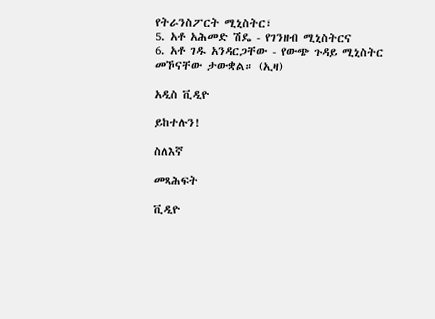የትራንስፖርት ሚኒስትር፣
5. አቶ አሕመድ ሽዴ - የገንዘብ ሚኒስትርና
6. አቶ ገዱ አንዳርጋቸው - የውጭ ጉዳይ ሚኒስትር መኾናቸው ታውቋል። (ኢዛ)

አዲስ ቪዲዮ

ይከተሉን!

ስለእኛ

መጻሕፍት

ቪዲዮ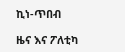ኪነ-ጥበብ

ዜና እና ፖለቲካ